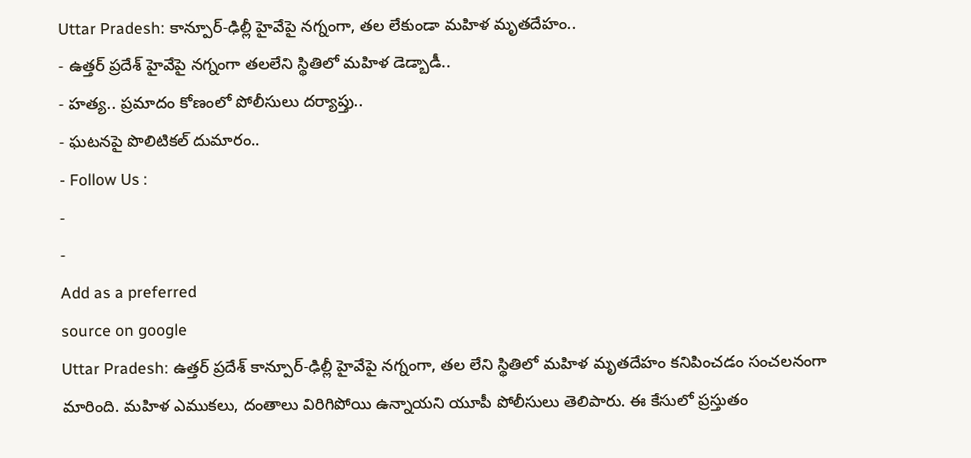Uttar Pradesh: కాన్పూర్-ఢిల్లీ హైవేపై నగ్నంగా, తల లేకుండా మహిళ మృతదేహం..
- ఉత్తర్ ప్రదేశ్ హైవేపై నగ్నంగా తలలేని స్థితిలో మహిళ డెడ్బాడీ..
- హత్య.. ప్రమాదం కోణంలో పోలీసులు దర్యాప్తు..
- ఘటనపై పొలిటికల్ దుమారం..
- Follow Us :
-
-
Add as a preferred
source on google
Uttar Pradesh: ఉత్తర్ ప్రదేశ్ కాన్పూర్-ఢిల్లీ హైవేపై నగ్నంగా, తల లేని స్థితిలో మహిళ మృతదేహం కనిపించడం సంచలనంగా మారింది. మహిళ ఎముకలు, దంతాలు విరిగిపోయి ఉన్నాయని యూపీ పోలీసులు తెలిపారు. ఈ కేసులో ప్రస్తుతం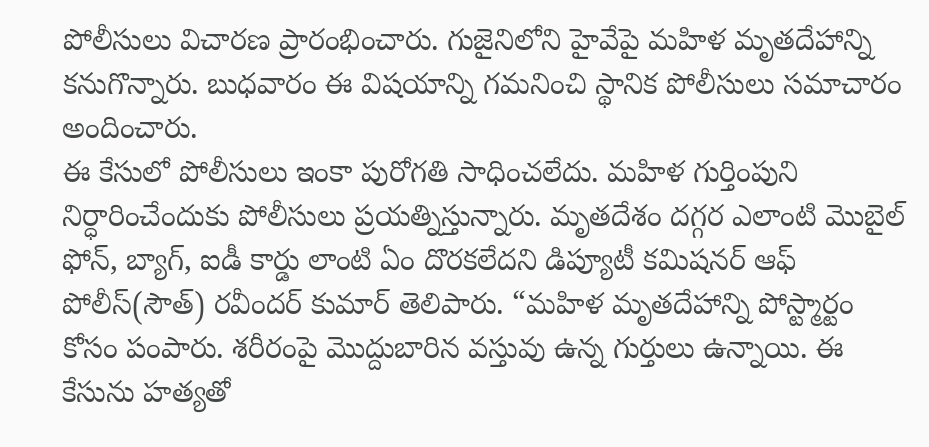పోలీసులు విచారణ ప్రారంభించారు. గుజైనిలోని హైవేపై మహిళ మృతదేహాన్ని కనుగొన్నారు. బుధవారం ఈ విషయాన్ని గమనించి స్థానిక పోలీసులు సమాచారం అందించారు.
ఈ కేసులో పోలీసులు ఇంకా పురోగతి సాధించలేదు. మహిళ గుర్తింపుని నిర్ధారించేందుకు పోలీసులు ప్రయత్నిస్తున్నారు. మృతదేశం దగ్గర ఎలాంటి మొబైల్ ఫోన్, బ్యాగ్, ఐడీ కార్డు లాంటి ఏం దొరకలేదని డిప్యూటీ కమిషనర్ ఆఫ్ పోలీస్(సౌత్) రవీందర్ కుమార్ తెలిపారు. “మహిళ మృతదేహాన్ని పోస్ట్మార్టం కోసం పంపారు. శరీరంపై మొద్దుబారిన వస్తువు ఉన్న గుర్తులు ఉన్నాయి. ఈ కేసును హత్యతో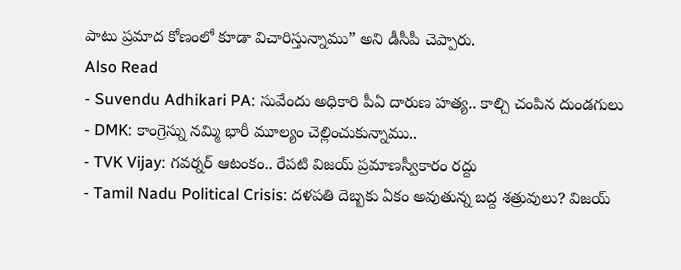పాటు ప్రమాద కోణంలో కూడా విచారిస్తున్నాము” అని డీసీపీ చెప్పారు.
Also Read
- Suvendu Adhikari PA: సువేందు అధికారి పీఏ దారుణ హత్య.. కాల్చి చంపిన దుండగులు
- DMK: కాంగ్రెస్ను నమ్మి భారీ మూల్యం చెల్లించుకున్నాము..
- TVK Vijay: గవర్నర్ ఆటంకం.. రేపటి విజయ్ ప్రమాణస్వీకారం రద్దు
- Tamil Nadu Political Crisis: దళపతి దెబ్బకు ఏకం అవుతున్న బద్ద శత్రువులు? విజయ్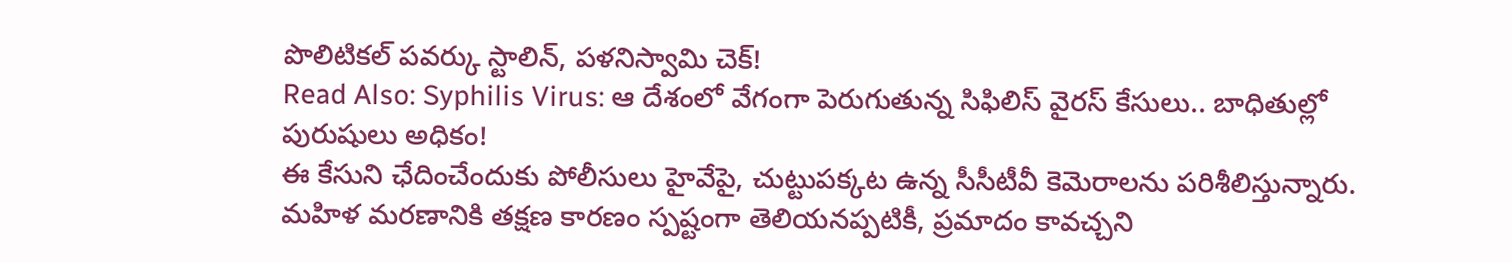పొలిటికల్ పవర్కు స్టాలిన్, పళనిస్వామి చెక్!
Read Also: Syphilis Virus: ఆ దేశంలో వేగంగా పెరుగుతున్న సిఫిలిస్ వైరస్ కేసులు.. బాధితుల్లో పురుషులు అధికం!
ఈ కేసుని ఛేదించేందుకు పోలీసులు హైవేపై, చుట్టుపక్కట ఉన్న సీసీటీవీ కెమెరాలను పరిశీలిస్తున్నారు. మహిళ మరణానికి తక్షణ కారణం స్పష్టంగా తెలియనప్పటికీ, ప్రమాదం కావచ్చని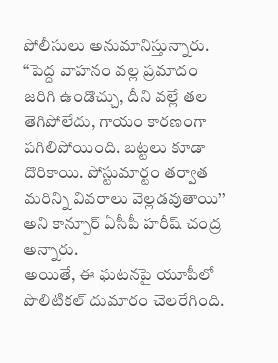పోలీసులు అనుమానిస్తున్నారు. ‘‘పెద్ద వాహనం వల్ల ప్రమాదం జరిగి ఉండొచ్చు, దీని వల్లే తల తెగిపోలేదు, గాయం కారణంగా పగిలిపోయింది. బట్టలు కూడా దొరికాయి. పోస్టుమార్టం తర్వాత మరిన్ని వివరాలు వెల్లడవుతాయి’’ అని కాన్పూర్ ఏసీపీ హరీష్ చంద్ర అన్నారు.
అయితే, ఈ ఘటనపై యూపీలో పొలిటికల్ దుమారం చెలరేగింది.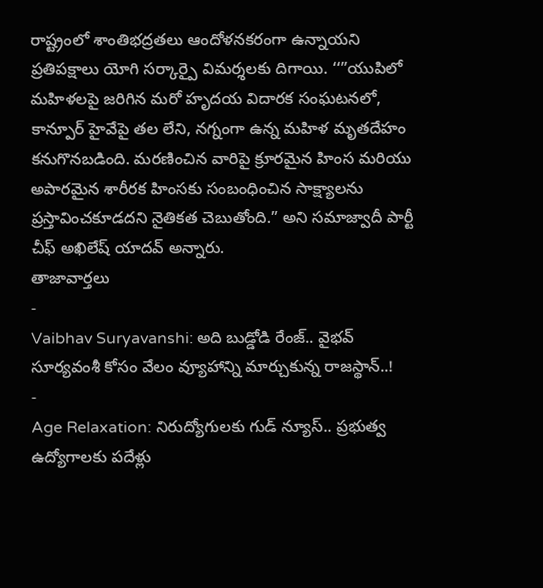రాష్ట్రంలో శాంతిభద్రతలు ఆందోళనకరంగా ఉన్నాయని ప్రతిపక్షాలు యోగి సర్కార్పై విమర్శలకు దిగాయి. ‘‘”యుపిలో మహిళలపై జరిగిన మరో హృదయ విదారక సంఘటనలో, కాన్పూర్ హైవేపై తల లేని, నగ్నంగా ఉన్న మహిళ మృతదేహం కనుగొనబడింది. మరణించిన వారిపై క్రూరమైన హింస మరియు అపారమైన శారీరక హింసకు సంబంధించిన సాక్ష్యాలను ప్రస్తావించకూడదని నైతికత చెబుతోంది.” అని సమాజ్వాదీ పార్టీ చీఫ్ అఖిలేష్ యాదవ్ అన్నారు.
తాజావార్తలు
-
Vaibhav Suryavanshi: అది బుడ్డోడి రేంజ్.. వైభవ్ సూర్యవంశీ కోసం వేలం వ్యూహాన్ని మార్చుకున్న రాజస్థాన్..!
-
Age Relaxation: నిరుద్యోగులకు గుడ్ న్యూస్.. ప్రభుత్వ ఉద్యోగాలకు పదేళ్లు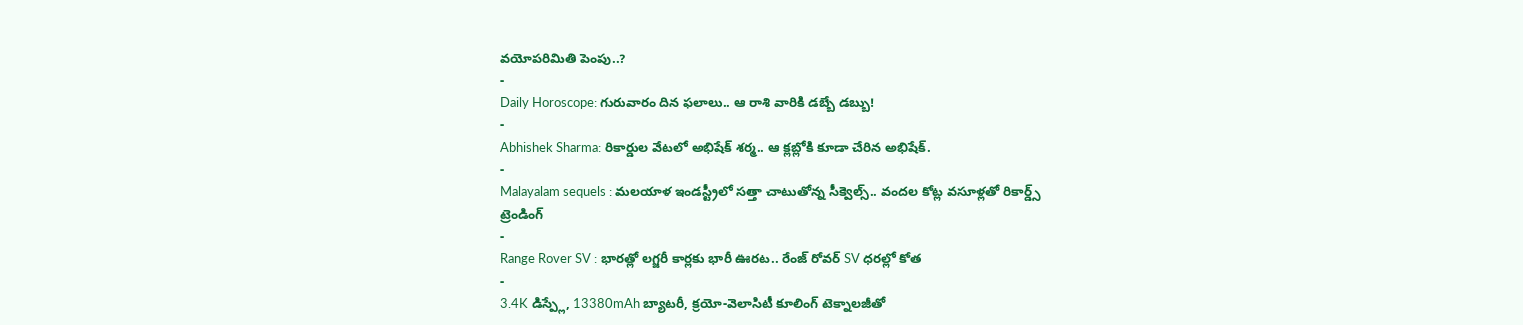వయోపరిమితి పెంపు..?
-
Daily Horoscope: గురువారం దిన ఫలాలు.. ఆ రాశి వారికి డబ్బే డబ్బు!
-
Abhishek Sharma: రికార్డుల వేటలో అభిషేక్ శర్మ.. ఆ క్లబ్లోకి కూడా చేరిన అభిషేక్.
-
Malayalam sequels : మలయాళ ఇండస్ట్రీలో సత్తా చాటుతోన్న సీక్వెల్స్.. వందల కోట్ల వసూళ్లతో రికార్డ్స్
ట్రెండింగ్
-
Range Rover SV : భారత్లో లగ్జరీ కార్లకు భారీ ఊరట.. రేంజ్ రోవర్ SV ధరల్లో కోత
-
3.4K డిస్ప్లే, 13380mAh బ్యాటరీ, క్రయో-వెలాసిటీ కూలింగ్ టెక్నాలజీతో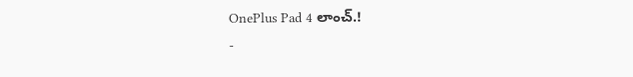OnePlus Pad 4 లాంచ్.!
-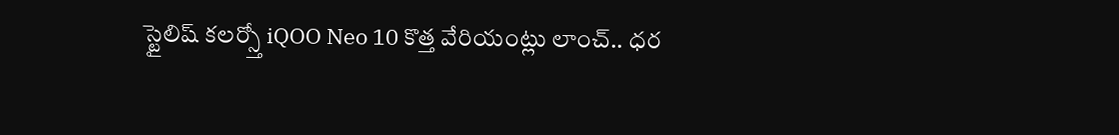స్టైలిష్ కలర్స్తో iQOO Neo 10 కొత్త వేరియంట్లు లాంచ్.. ధర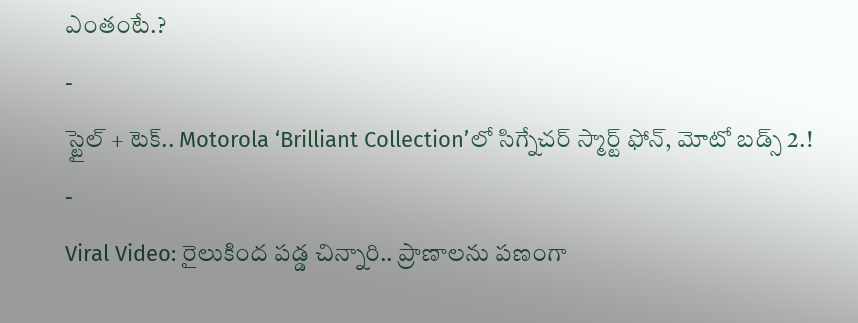ఎంతంటే.?
-
స్టైల్ + టెక్.. Motorola ‘Brilliant Collection’లో సిగ్నేచర్ స్మార్ట్ ఫోన్, మోటో బడ్స్ 2.!
-
Viral Video: రైలుకింద పడ్డ చిన్నారి.. ప్రాణాలను పణంగా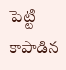పెట్టి కాపాడిన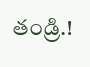తండ్రి.!